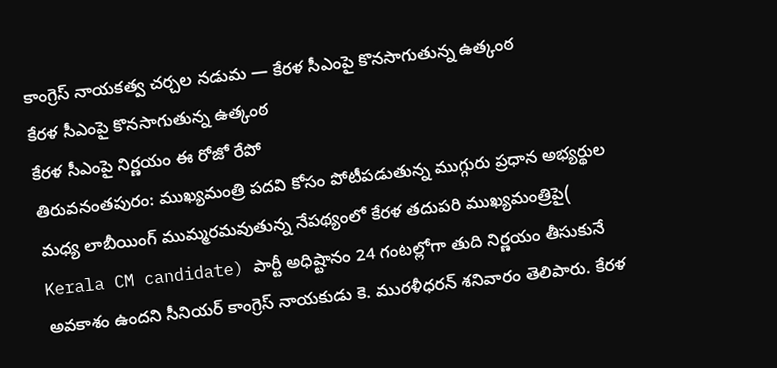కాంగ్రెస్ నాయకత్వ చర్చల నడుమ — కేరళ సీఎంపై కొనసాగుతున్న ఉత్కంఠ
కేరళ సీఎంపై కొనసాగుతున్న ఉత్కంఠ
కేరళ సీఎంపై నిర్ణయం ఈ రోజో రేపో
తిరువనంతపురం: ముఖ్యమంత్రి పదవి కోసం పోటీపడుతున్న ముగ్గురు ప్రధాన అభ్యర్థుల మధ్య లాబీయింగ్ ముమ్మరమవుతున్న నేపథ్యంలో కేరళ తదుపరి ముఖ్యమంత్రిపై( Kerala CM candidate) పార్టీ అధిష్టానం 24 గంటల్లోగా తుది నిర్ణయం తీసుకునే అవకాశం ఉందని సీనియర్ కాంగ్రెస్ నాయకుడు కె. మురళీధరన్ శనివారం తెలిపారు. కేరళ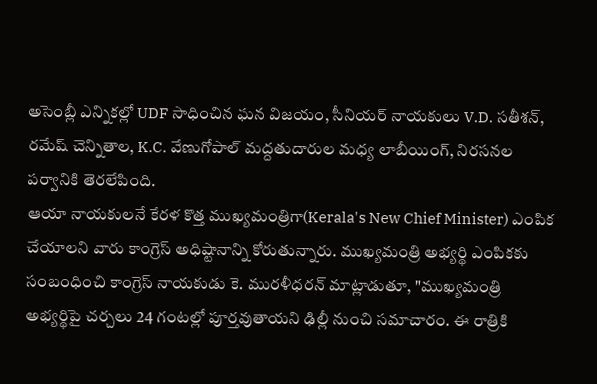అసెంబ్లీ ఎన్నికల్లో UDF సాధించిన ఘన విజయం, సీనియర్ నాయకులు V.D. సతీశన్, రమేష్ చెన్నితాల, K.C. వేణుగోపాల్ మద్దతుదారుల మధ్య లాబీయింగ్, నిరసనల పర్వానికి తెరలేపింది.
ఆయా నాయకులనే కేరళ కొత్త ముఖ్యమంత్రిగా(Kerala's New Chief Minister) ఎంపిక చేయాలని వారు కాంగ్రెస్ అధిష్టానాన్ని కోరుతున్నారు. ముఖ్యమంత్రి అభ్యర్థి ఎంపికకు సంబంధించి కాంగ్రెస్ నాయకుడు కె. మురళీధరన్ మాట్లాడుతూ, "ముఖ్యమంత్రి అభ్యర్థిపై చర్చలు 24 గంటల్లో పూర్తవుతాయని ఢిల్లీ నుంచి సమాచారం. ఈ రాత్రికి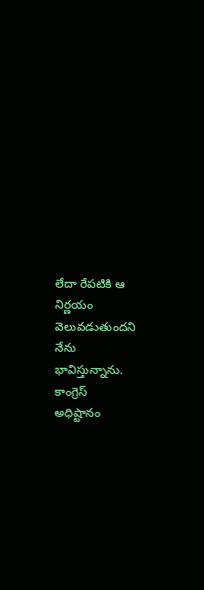లేదా రేపటికి ఆ నిర్ణయం వెలువడుతుందని నేను భావిస్తున్నాను. కాంగ్రెస్ అధిష్టానం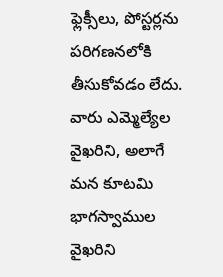ఫ్లెక్సీలు, పోస్టర్లను పరిగణనలోకి తీసుకోవడం లేదు. వారు ఎమ్మెల్యేల వైఖరిని, అలాగే మన కూటమి భాగస్వాముల వైఖరిని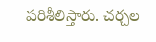పరిశీలిస్తారు. చర్చల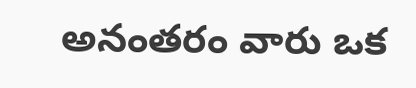అనంతరం వారు ఒక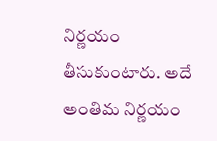నిర్ణయం తీసుకుంటారు. అదే అంతిమ నిర్ణయం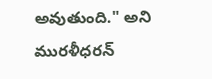అవుతుంది." అని మురళీధరన్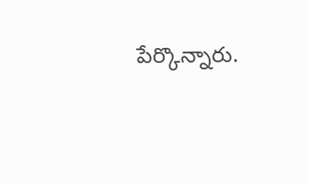పేర్కొన్నారు.